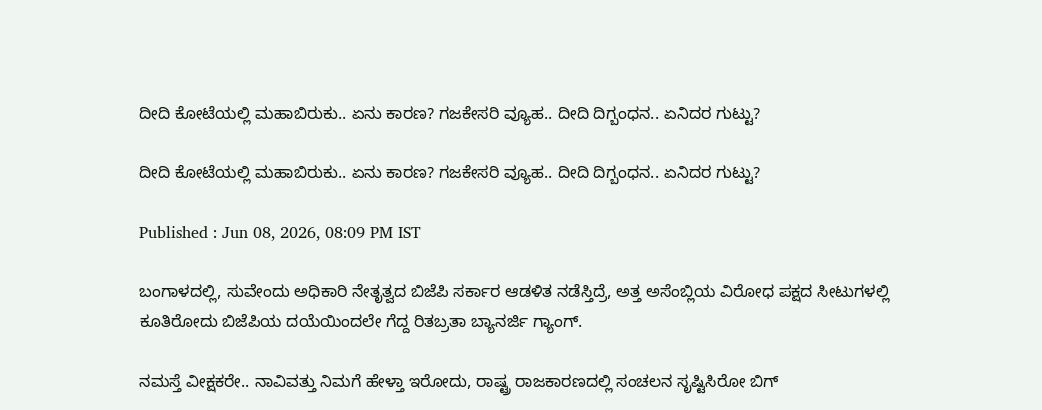ದೀದಿ ಕೋಟೆಯಲ್ಲಿ ಮಹಾಬಿರುಕು.. ಏನು ಕಾರಣ? ಗಜಕೇಸರಿ ವ್ಯೂಹ.. ದೀದಿ ದಿಗ್ಬಂಧನ.. ಏನಿದರ ಗುಟ್ಟು?

ದೀದಿ ಕೋಟೆಯಲ್ಲಿ ಮಹಾಬಿರುಕು.. ಏನು ಕಾರಣ? ಗಜಕೇಸರಿ ವ್ಯೂಹ.. ದೀದಿ ದಿಗ್ಬಂಧನ.. ಏನಿದರ ಗುಟ್ಟು?

Published : Jun 08, 2026, 08:09 PM IST

ಬಂಗಾಳದಲ್ಲಿ, ಸುವೇಂದು ಅಧಿಕಾರಿ ನೇತೃತ್ವದ ಬಿಜೆಪಿ ಸರ್ಕಾರ ಆಡಳಿತ ನಡೆಸ್ತಿದ್ರೆ, ಅತ್ತ ಅಸೆಂಬ್ಲಿಯ ವಿರೋಧ ಪಕ್ಷದ ಸೀಟುಗಳಲ್ಲಿ ಕೂತಿರೋದು ಬಿಜೆಪಿಯ ದಯೆಯಿಂದಲೇ ಗೆದ್ದ ರಿತಬ್ರತಾ ಬ್ಯಾನರ್ಜಿ ಗ್ಯಾಂಗ್.

ನಮಸ್ತೆ ವೀಕ್ಷಕರೇ.. ನಾವಿವತ್ತು ನಿಮಗೆ ಹೇಳ್ತಾ ಇರೋದು, ರಾಷ್ಟ್ರ ರಾಜಕಾರಣದಲ್ಲಿ ಸಂಚಲನ ಸೃಷ್ಟಿಸಿರೋ ಬಿಗ್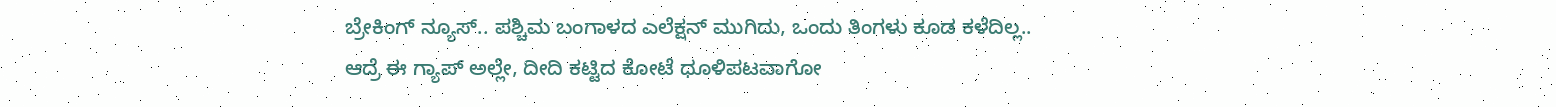ಬ್ರೇಕಿಂಗ್ ನ್ಯೂಸ್.. ಪಶ್ಚಿಮ ಬಂಗಾಳದ ಎಲೆಕ್ಷನ್ ಮುಗಿದು, ಒಂದು ತಿಂಗಳು ಕೂಡ ಕಳೆದಿಲ್ಲ.. ಆದ್ರೆ ಈ ಗ್ಯಾಪ್ ಅಲ್ಲೇ, ದೀದಿ ಕಟ್ಟಿದ ಕೋಟೆ ಧೂಳಿಪಟವಾಗೋ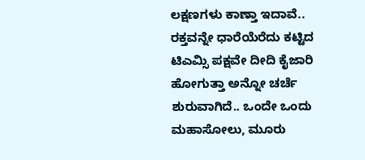ಲಕ್ಷಣಗಳು ಕಾಣ್ತಾ ಇದಾವೆ.. ರಕ್ತವನ್ನೇ ಧಾರೆಯೆರೆದು ಕಟ್ಟಿದ ಟಿಎಮ್ಸಿ ಪಕ್ಷವೇ ದೀದಿ ಕೈಜಾರಿ ಹೋಗುತ್ತಾ ಅನ್ನೋ ಚರ್ಚೆ ಶುರುವಾಗಿದೆ.. ಒಂದೇ ಒಂದು ಮಹಾಸೋಲು, ಮೂರು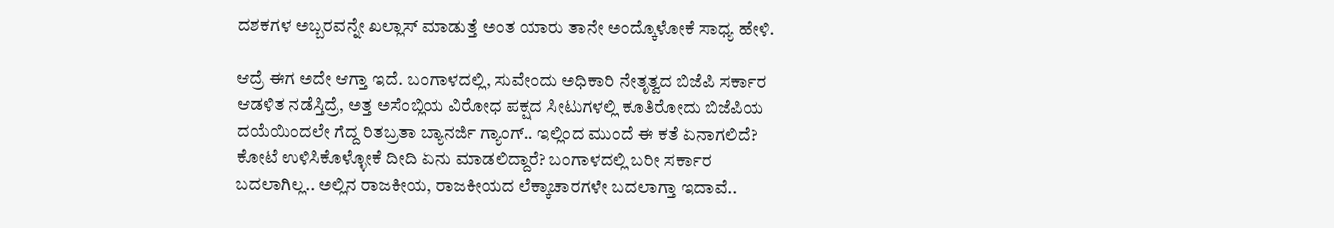ದಶಕಗಳ ಅಬ್ಬರವನ್ನೇ ಖಲ್ಲಾಸ್ ಮಾಡುತ್ತೆ ಅಂತ ಯಾರು ತಾನೇ ಅಂದ್ಕೊಳೋಕೆ ಸಾಧ್ಯ ಹೇಳಿ.

ಆದ್ರೆ ಈಗ ಅದೇ ಆಗ್ತಾ ಇದೆ. ಬಂಗಾಳದಲ್ಲಿ, ಸುವೇಂದು ಅಧಿಕಾರಿ ನೇತೃತ್ವದ ಬಿಜೆಪಿ ಸರ್ಕಾರ ಆಡಳಿತ ನಡೆಸ್ತಿದ್ರೆ, ಅತ್ತ ಅಸೆಂಬ್ಲಿಯ ವಿರೋಧ ಪಕ್ಷದ ಸೀಟುಗಳಲ್ಲಿ ಕೂತಿರೋದು ಬಿಜೆಪಿಯ ದಯೆಯಿಂದಲೇ ಗೆದ್ದ ರಿತಬ್ರತಾ ಬ್ಯಾನರ್ಜಿ ಗ್ಯಾಂಗ್.. ಇಲ್ಲಿಂದ ಮುಂದೆ ಈ ಕತೆ ಏನಾಗಲಿದೆ? ಕೋಟೆ ಉಳಿಸಿಕೊಳ್ಳೋಕೆ ದೀದಿ ಏನು ಮಾಡಲಿದ್ದಾರೆ? ಬಂಗಾಳದಲ್ಲಿ ಬರೀ ಸರ್ಕಾರ ಬದಲಾಗಿಲ್ಲ.. ಅಲ್ಲಿನ ರಾಜಕೀಯ, ರಾಜಕೀಯದ ಲೆಕ್ಕಾಚಾರಗಳೇ ಬದಲಾಗ್ತಾ ಇದಾವೆ..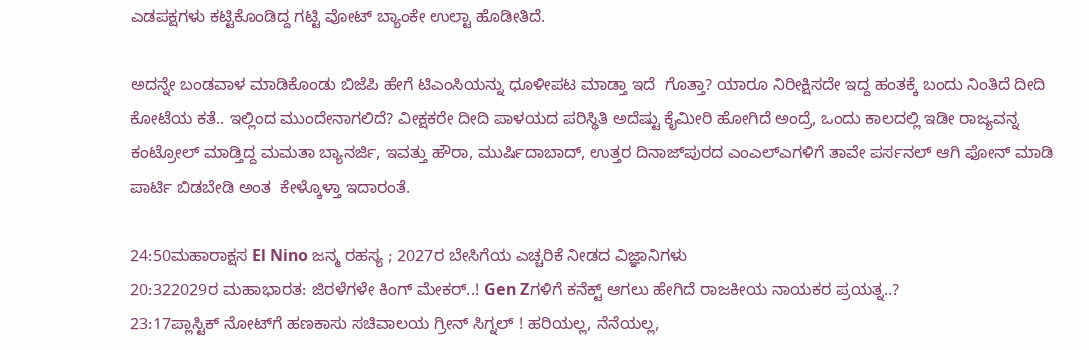ಎಡಪಕ್ಷಗಳು ಕಟ್ಟಿಕೊಂಡಿದ್ದ ಗಟ್ಟಿ ವೋಟ್ ಬ್ಯಾಂಕೇ ಉಲ್ಟಾ ಹೊಡೀತಿದೆ.

ಅದನ್ನೇ ಬಂಡವಾಳ ಮಾಡಿಕೊಂಡು ಬಿಜೆಪಿ ಹೇಗೆ ಟಿಎಂಸಿಯನ್ನು ಧೂಳೀಪಟ ಮಾಡ್ತಾ ಇದೆ  ಗೊತ್ತಾ? ಯಾರೂ ನಿರೀಕ್ಷಿಸದೇ ಇದ್ದ ಹಂತಕ್ಕೆ ಬಂದು ನಿಂತಿದೆ ದೀದಿ ಕೋಟೆಯ ಕತೆ.. ಇಲ್ಲಿಂದ ಮುಂದೇನಾಗಲಿದೆ? ವೀಕ್ಷಕರೇ ದೀದಿ ಪಾಳಯದ ಪರಿಸ್ಥಿತಿ ಅದೆಷ್ಟು ಕೈಮೀರಿ ಹೋಗಿದೆ ಅಂದ್ರೆ, ಒಂದು ಕಾಲದಲ್ಲಿ ಇಡೀ ರಾಜ್ಯವನ್ನ ಕಂಟ್ರೋಲ್ ಮಾಡ್ತಿದ್ದ ಮಮತಾ ಬ್ಯಾನರ್ಜಿ, ಇವತ್ತು ಹೌರಾ, ಮುರ್ಷಿದಾಬಾದ್, ಉತ್ತರ ದಿನಾಜ್‌ಪುರದ ಎಂಎಲ್‌ಎಗಳಿಗೆ ತಾವೇ ಪರ್ಸನಲ್ ಆಗಿ ಫೋನ್ ಮಾಡಿ ಪಾರ್ಟಿ ಬಿಡಬೇಡಿ ಅಂತ  ಕೇಳ್ಕೊಳ್ತಾ ಇದಾರಂತೆ.

24:50ಮಹಾರಾಕ್ಷಸ El Nino ಜನ್ಮ ರಹಸ್ಯ ; 2027ರ ಬೇಸಿಗೆಯ ಎಚ್ಚರಿಕೆ ನೀಡದ ವಿಜ್ಞಾನಿಗಳು
20:322029ರ ಮಹಾಭಾರತ: ಜಿರಳೆಗಳೇ ಕಿಂಗ್ ಮೇಕರ್..! Gen Zಗಳಿಗೆ ಕನೆಕ್ಟ್ ಆಗಲು ಹೇಗಿದೆ ರಾಜಕೀಯ ನಾಯಕರ ಪ್ರಯತ್ನ..?
23:17ಪ್ಲಾಸ್ಟಿಕ್ ನೋಟ್‌ಗೆ ಹಣಕಾಸು ಸಚಿವಾಲಯ ಗ್ರೀನ್ ಸಿಗ್ನಲ್ ! ಹರಿಯಲ್ಲ, ನೆನೆಯಲ್ಲ,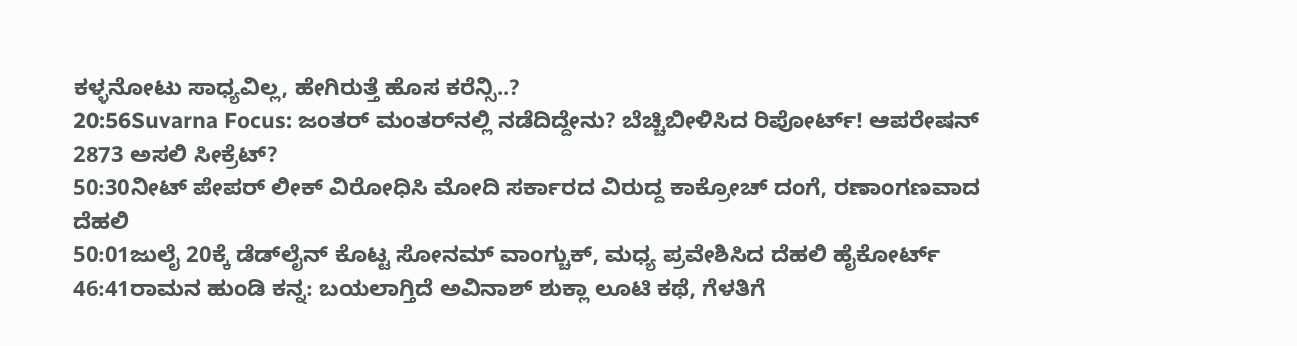ಕಳ್ಳನೋಟು ಸಾಧ್ಯವಿಲ್ಲ, ಹೇಗಿರುತ್ತೆ ಹೊಸ ಕರೆನ್ಸಿ..?
20:56Suvarna Focus: ಜಂತರ್ ಮಂತರ್‌ನಲ್ಲಿ ನಡೆದಿದ್ದೇನು? ಬೆಚ್ಚಿಬೀಳಿಸಿದ ರಿಪೋರ್ಟ್! ಆಪರೇಷನ್ 2873 ಅಸಲಿ ಸೀಕ್ರೆಟ್?
50:30ನೀಟ್ ಪೇಪರ್ ಲೀಕ್ ವಿರೋಧಿಸಿ ಮೋದಿ ಸರ್ಕಾರದ ವಿರುದ್ದ ಕಾಕ್ರೋಚ್ ದಂಗೆ, ರಣಾಂಗಣವಾದ ದೆಹಲಿ
50:01ಜುಲೈ 20ಕ್ಕೆ ಡೆಡ್‌ಲೈನ್ ಕೊಟ್ಟ ಸೋನಮ್ ವಾಂಗ್ಚುಕ್, ಮಧ್ಯ ಪ್ರವೇಶಿಸಿದ ದೆಹಲಿ ಹೈಕೋರ್ಟ್
46:41ರಾಮನ ಹುಂಡಿ ಕನ್ನ: ಬಯಲಾಗ್ತಿದೆ ಅವಿನಾಶ್ ಶುಕ್ಲಾ ಲೂಟಿ ಕಥೆ, ಗೆಳತಿಗೆ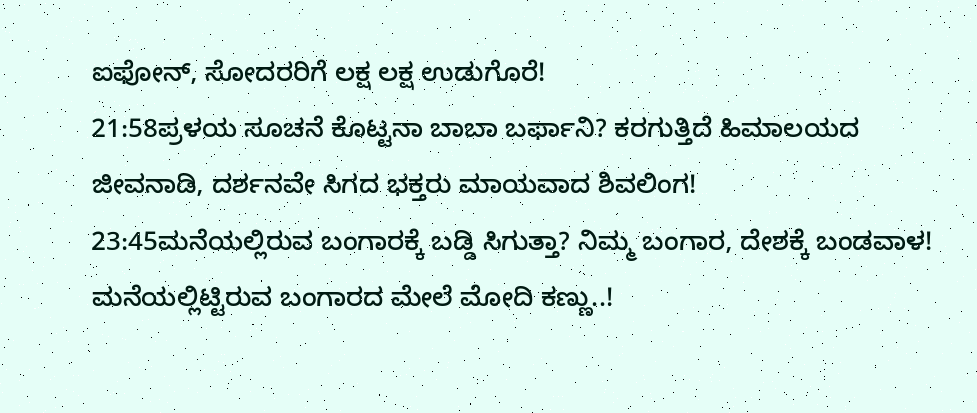ಐಫೋನ್, ಸೋದರರಿಗೆ ಲಕ್ಷ ಲಕ್ಷ ಉಡುಗೊರೆ!
21:58ಪ್ರಳಯ ಸೂಚನೆ ಕೊಟ್ಟನಾ ಬಾಬಾ ಬರ್ಫಾನಿ? ಕರಗುತ್ತಿದೆ ಹಿಮಾಲಯದ ಜೀವನಾಡಿ, ದರ್ಶನವೇ ಸಿಗದ ಭಕ್ತರು ಮಾಯವಾದ ಶಿವಲಿಂಗ!
23:45ಮನೆಯಲ್ಲಿರುವ ಬಂಗಾರಕ್ಕೆ ಬಡ್ಡಿ ಸಿಗುತ್ತಾ? ನಿಮ್ಮ ಬಂಗಾರ, ದೇಶಕ್ಕೆ ಬಂಡವಾಳ! ಮನೆಯಲ್ಲಿಟ್ಟಿರುವ ಬಂಗಾರದ ಮೇಲೆ ಮೋದಿ ಕಣ್ಣು..!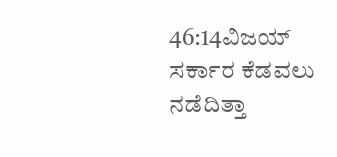46:14ವಿಜಯ್ ಸರ್ಕಾರ ಕೆಡವಲು ನಡೆದಿತ್ತಾ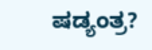ಷಡ್ಯಂತ್ರ?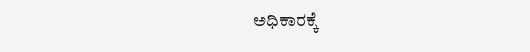ಅಧಿಕಾರಕ್ಕೆ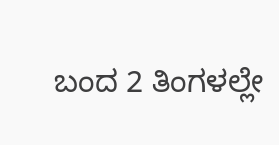ಬಂದ 2 ತಿಂಗಳಲ್ಲೇ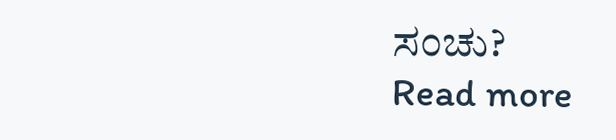ಸಂಚು?
Read more